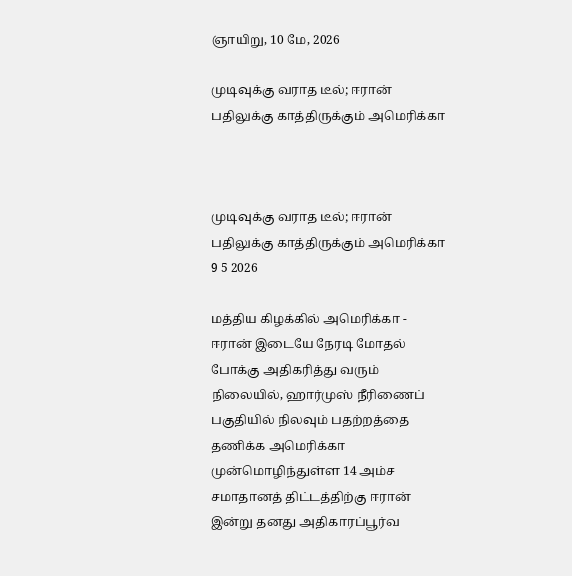ஞாயிறு, 10 மே, 2026

முடிவுக்கு வராத‌ டீல்; ஈரான் பதிலுக்கு காத்திருக்கும் அமெரிக்கா



முடிவுக்கு வராத‌ டீல்; ஈரான் பதிலுக்கு காத்திருக்கும் அமெரிக்கா 9 5 2026

மத்திய கிழக்கில் அமெரிக்கா - ஈரான் இடையே நேரடி மோதல் போக்கு அதிகரித்து வரும் நிலையில், ஹார்முஸ் நீரிணைப் பகுதியில் நிலவும் பதற்றத்தை தணிக்க அமெரிக்கா முன்மொழிந்துள்ள 14 அம்ச சமாதானத் திட்டத்திற்கு ஈரான் இன்று தனது அதிகாரப்பூர்வ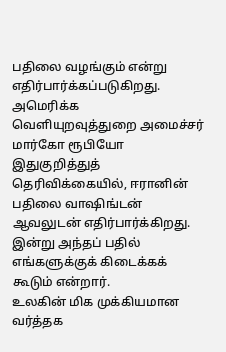பதிலை வழங்கும் என்று எதிர்பார்க்கப்படுகிறது. அமெரிக்க வெளியுறவுத்துறை அமைச்சர் மார்கோ ரூபியோ இதுகுறித்துத் தெரிவிக்கையில், ஈரானின் பதிலை வாஷிங்டன் ஆவலுடன் எதிர்பார்க்கிறது. இன்று அந்தப் பதில் எங்களுக்குக் கிடைக்கக் கூடும் என்றார்.
உலகின் மிக முக்கியமான வர்த்தக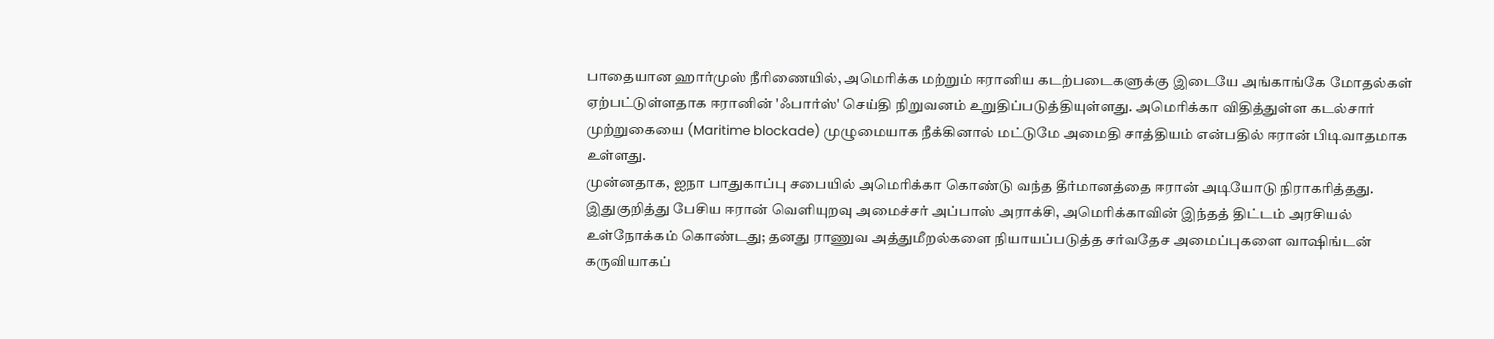பாதையான ஹார்முஸ் நீரிணையில், அமெரிக்க மற்றும் ஈரானிய கடற்படைகளுக்கு இடையே அங்காங்கே மோதல்கள் ஏற்பட்டுள்ளதாக ஈரானின் 'ஃபார்ஸ்' செய்தி நிறுவனம் உறுதிப்படுத்தியுள்ளது. அமெரிக்கா விதித்துள்ள கடல்சார் முற்றுகையை (Maritime blockade) முழுமையாக நீக்கினால் மட்டுமே அமைதி சாத்தியம் என்பதில் ஈரான் பிடிவாதமாக உள்ளது.
முன்னதாக, ஐநா பாதுகாப்பு சபையில் அமெரிக்கா கொண்டு வந்த தீர்மானத்தை ஈரான் அடியோடு நிராகரித்தது. இதுகுறித்து பேசிய ஈரான் வெளியுறவு அமைச்சர் அப்பாஸ் அராக்சி, அமெரிக்காவின் இந்தத் திட்டம் அரசியல் உள்நோக்கம் கொண்டது; தனது ராணுவ அத்துமீறல்களை நியாயப்படுத்த சர்வதேச அமைப்புகளை வாஷிங்டன் கருவியாகப்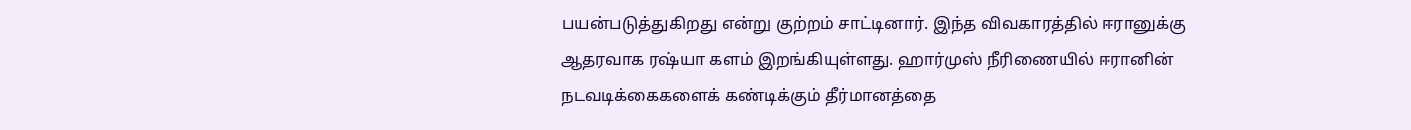பயன்படுத்துகிறது என்று குற்றம் சாட்டினார். இந்த விவகாரத்தில் ஈரானுக்கு ஆதரவாக ரஷ்யா களம் இறங்கியுள்ளது. ஹார்முஸ் நீரிணையில் ஈரானின் நடவடிக்கைகளைக் கண்டிக்கும் தீர்மானத்தை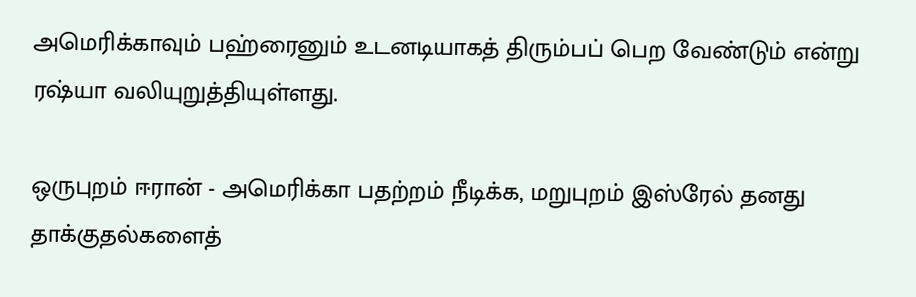அமெரிக்காவும் பஹ்ரைனும் உடனடியாகத் திரும்பப் பெற வேண்டும் என்று ரஷ்யா வலியுறுத்தியுள்ளது.

ஒருபுறம் ஈரான் - அமெரிக்கா பதற்றம் நீடிக்க, மறுபுறம் இஸ்ரேல் தனது தாக்குதல்களைத்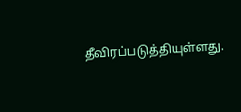தீவிரப்படுத்தியுள்ளது.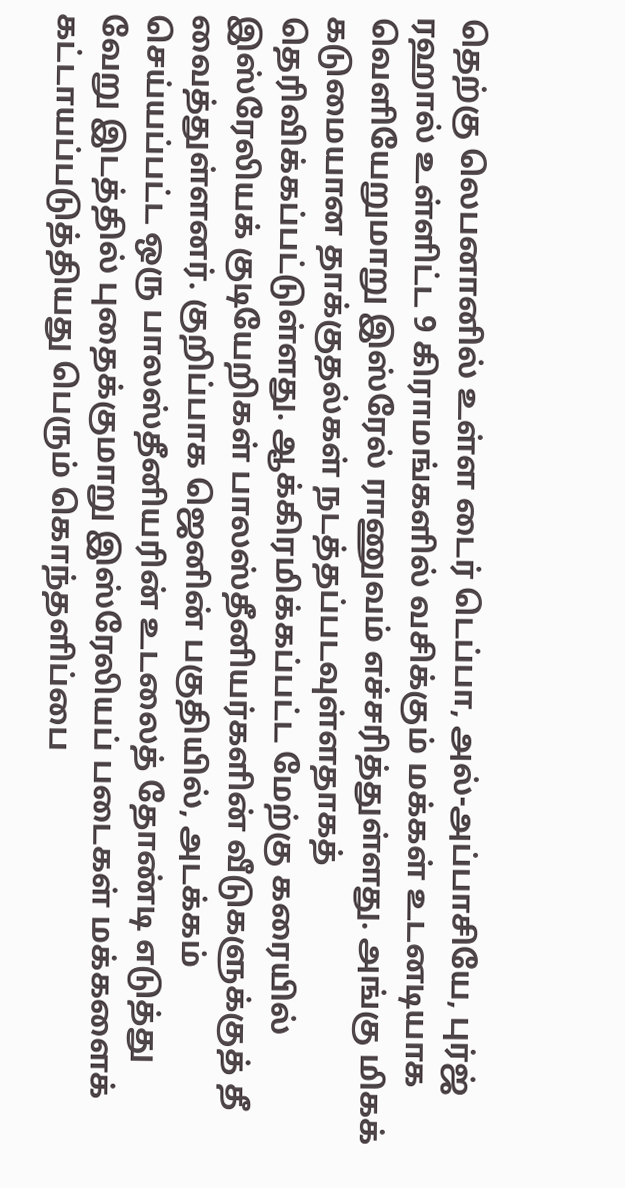தெற்கு லெபனானில் உள்ள டைர் டெப்பா, அல்-அப்பாசியே, புர்ஜ் ரஹால் உள்ளிட்ட 9 கிராமங்களில் வசிக்கும் மக்கள் உடனடியாக வெளியேறுமாறு இஸ்ரேல் ராணுவம் எச்சரித்துள்ளது. அங்கு மிகக் கடுமையான தாக்குதல்கள் நடத்தப்படவுள்ளதாகத் தெரிவிக்கப்பட்டுள்ளது. ஆக்கிரமிக்கப்பட்ட மேற்கு கரையில் இஸ்ரேலியக் குடியேறிகள் பாலஸ்தீனியர்களின் வீடுகளுக்குத் தீ வைத்துள்ளனர். குறிப்பாக ஜெனின் பகுதியில், அடக்கம் செய்யப்பட்ட ஒரு பாலஸ்தீனியரின் உடலைத் தோண்டி எடுத்து வேறு இடத்தில் புதைக்குமாறு இஸ்ரேலியப் படைகள் மக்களைக் கட்டாயப்படுத்தியது பெரும் கொந்தளிப்பை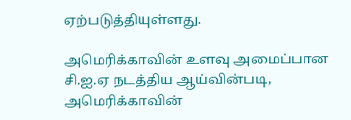ஏற்படுத்தியுள்ளது.

அமெரிக்காவின் உளவு அமைப்பான சி.ஐ.ஏ நடத்திய ஆய்வின்படி, அமெரிக்காவின்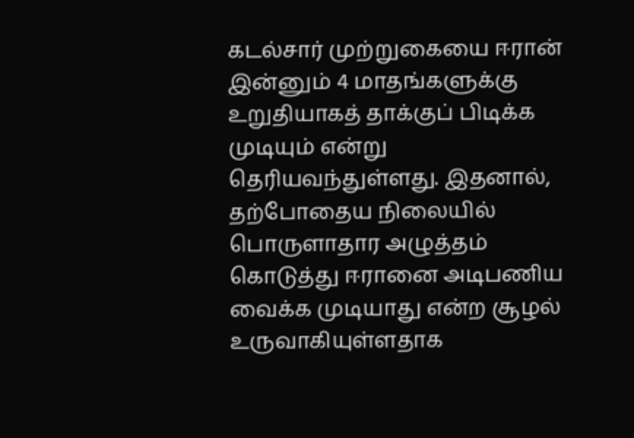கடல்சார் முற்றுகையை ஈரான் இன்னும் 4 மாதங்களுக்கு உறுதியாகத் தாக்குப் பிடிக்க முடியும் என்று தெரியவந்துள்ளது. இதனால், தற்போதைய நிலையில் பொருளாதார அழுத்தம் கொடுத்து ஈரானை அடிபணிய வைக்க முடியாது என்ற சூழல் உருவாகியுள்ளதாக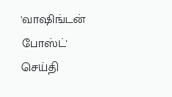'வாஷிங்டன் போஸ்ட்' செய்தி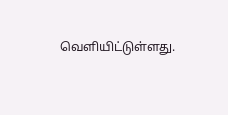வெளியிட்டுள்ளது.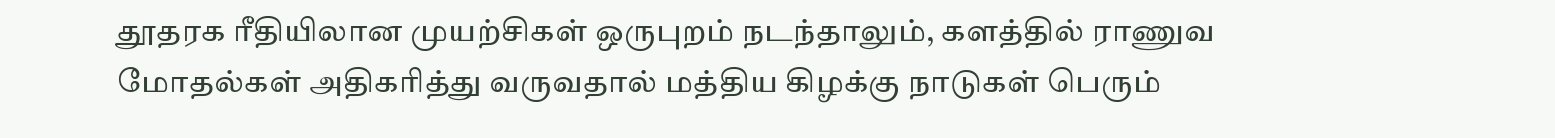தூதரக ரீதியிலான முயற்சிகள் ஒருபுறம் நடந்தாலும், களத்தில் ராணுவ மோதல்கள் அதிகரித்து வருவதால் மத்திய கிழக்கு நாடுகள் பெரும்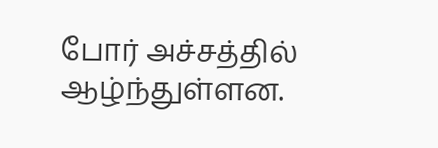போர் அச்சத்தில் ஆழ்ந்துள்ளன.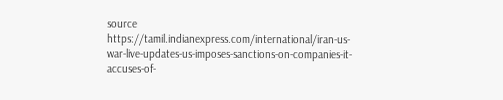source https://tamil.indianexpress.com/international/iran-us-war-live-updates-us-imposes-sanctions-on-companies-it-accuses-of-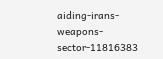aiding-irans-weapons-sector-11816383